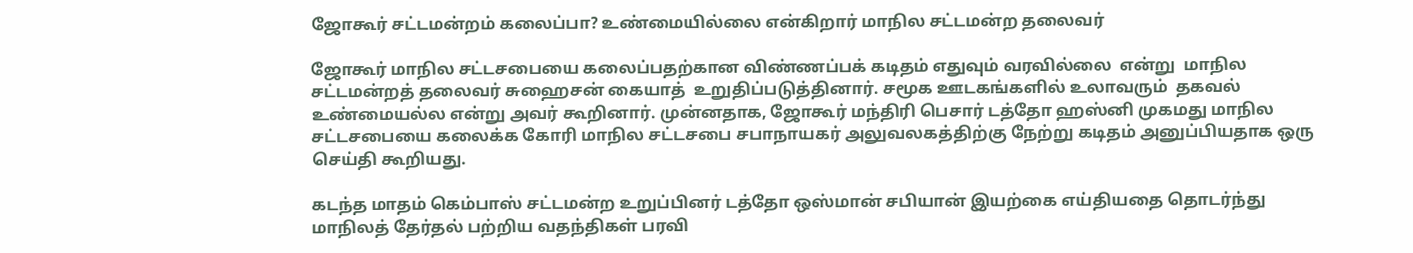ஜோகூர் சட்டமன்றம் கலைப்பா? உண்மையில்லை என்கிறார் மாநில சட்டமன்ற தலைவர்

ஜோகூர் மாநில சட்டசபையை கலைப்பதற்கான விண்ணப்பக் கடிதம் எதுவும் வரவில்லை  என்று  மாநில சட்டமன்றத் தலைவர் சுஹைசன் கையாத்  உறுதிப்படுத்தினார். சமூக ஊடகங்களில் உலாவரும்  தகவல் உண்மையல்ல என்று அவர் கூறினார். முன்னதாக, ஜோகூர் மந்திரி பெசார் டத்தோ ஹஸ்னி முகமது மாநில சட்டசபையை கலைக்க கோரி மாநில சட்டசபை சபாநாயகர் அலுவலகத்திற்கு நேற்று கடிதம் அனுப்பியதாக ஒரு செய்தி கூறியது.

கடந்த மாதம் கெம்பாஸ் சட்டமன்ற உறுப்பினர் டத்தோ ஒஸ்மான் சபியான் இயற்கை எய்தியதை தொடர்ந்து மாநிலத் தேர்தல் பற்றிய வதந்திகள் பரவி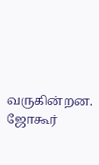வருகின்றன. ஜோகூர்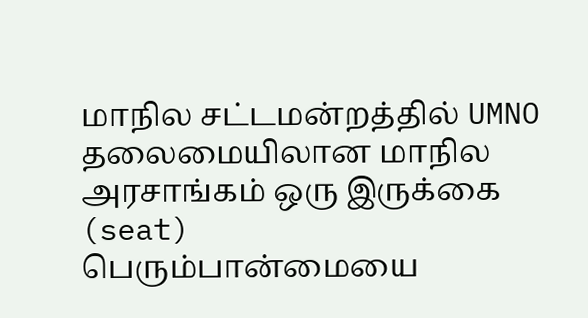மாநில சட்டமன்றத்தில் UMNO தலைமையிலான மாநில அரசாங்கம் ஒரு இருக்கை (seat)  பெரும்பான்மையை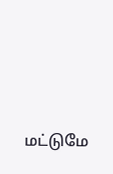மட்டுமே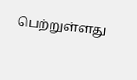பெற்றுள்ளது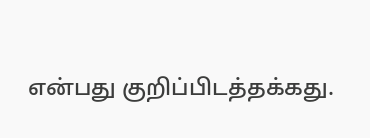என்பது குறிப்பிடத்தக்கது.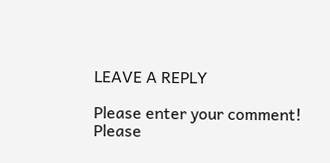LEAVE A REPLY

Please enter your comment!
Please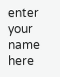enter your name here